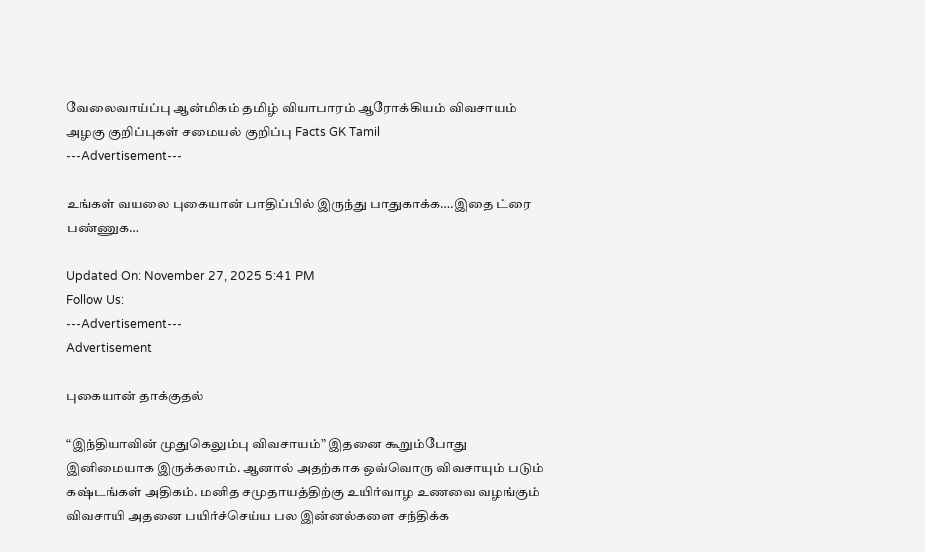வேலைவாய்ப்பு ஆன்மிகம் தமிழ் வியாபாரம் ஆரோக்கியம் விவசாயம் அழகு குறிப்புகள் சமையல் குறிப்பு Facts GK Tamil
---Advertisement---

உங்கள் வயலை புகையான் பாதிப்பில் இருந்து பாதுகாக்க….இதை ட்ரை பண்ணுக…

Updated On: November 27, 2025 5:41 PM
Follow Us:
---Advertisement---
Advertisement

புகையான் தாக்குதல்

“இந்தியாவின் முதுகெலும்பு விவசாயம்” இதனை கூறும்போது இனிமையாக இருக்கலாம். ஆனால் அதற்காக ஒவ்வொரு விவசாயும் படும் கஷ்டங்கள் அதிகம். மனித சமுதாயத்திற்கு உயிர்வாழ உணவை வழங்கும் விவசாயி அதனை பயிர்ச்செய்ய பல இன்னல்களை சந்திக்க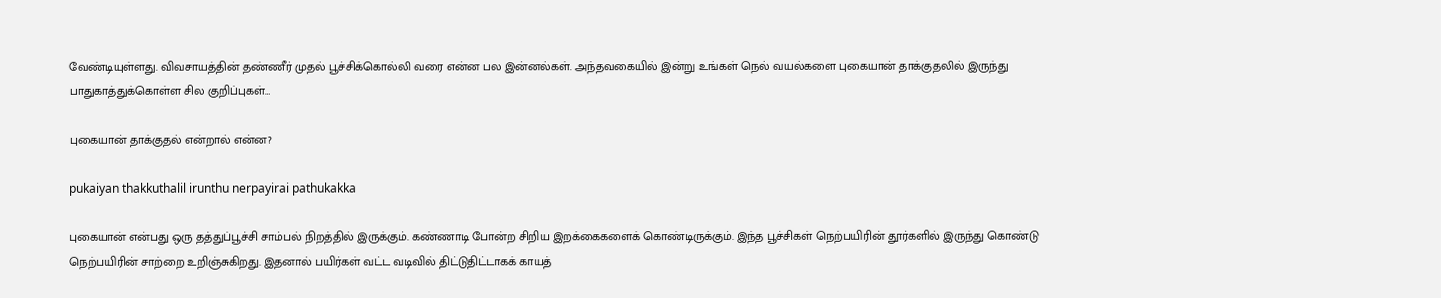வேண்டியுள்ளது. விவசாயத்தின் தண்ணீர் முதல் பூச்சிக்கொல்லி வரை என்ன பல இன்னல்கள். அந்தவகையில் இன்று உங்கள் நெல் வயல்களை புகையான் தாக்குதலில் இருந்து பாதுகாத்துக்கொள்ள சில குறிப்புகள்…

புகையான் தாக்குதல் என்றால் என்ன?

pukaiyan thakkuthalil irunthu nerpayirai pathukakka

புகையான் என்பது ஒரு தத்துப்பூச்சி சாம்பல் நிறத்தில் இருக்கும். கண்ணாடி போன்ற சிறிய இறக்கைகளைக் கொண்டிருக்கும். இந்த பூச்சிகள் நெற்பயிரின் தூர்களில் இருந்து கொண்டு நெற்பயிரின் சாற்றை உறிஞ்சுகிறது. இதனால் பயிர்கள் வட்ட வடிவில் திட்டுதிட்டாகக் காயத்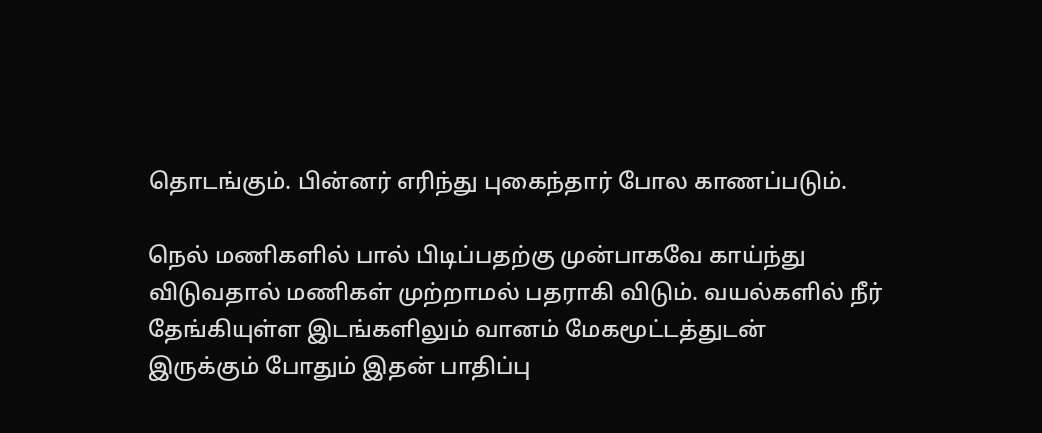தொடங்கும். பின்னர் எரிந்து புகைந்தார் போல காணப்படும்.

நெல் மணிகளில் பால் பிடிப்பதற்கு முன்பாகவே காய்ந்து விடுவதால் மணிகள் முற்றாமல் பதராகி விடும். வயல்களில் நீர் தேங்கியுள்ள இடங்களிலும் வானம் மேகமூட்டத்துடன் இருக்கும் போதும் இதன் பாதிப்பு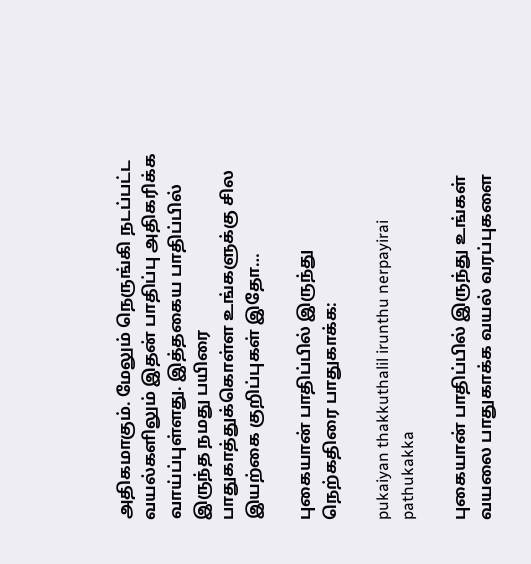அதிகமாகும். மேலும் நெருங்கி நடப்பட்ட வயல்களிலும் இதன் பாதிப்பு அதிகரிக்க வாய்ப்புள்ளது. இத்தகைய பாதிப்பில் இருந்த நமது பயிரை பாதுகாத்துக்கொள்ள உங்களுக்கு சில இயற்கை குறிப்புகள் இதோ…

புகையான் பாதிப்பில் இருந்து நெற்கதிரை பாதுகாக்க:

pukaiyan thakkuthalil irunthu nerpayirai pathukakka

புகையான் பாதிப்பில் இருந்து உங்கள் வயலை பாதுகாக்க வயல் வரப்புகளை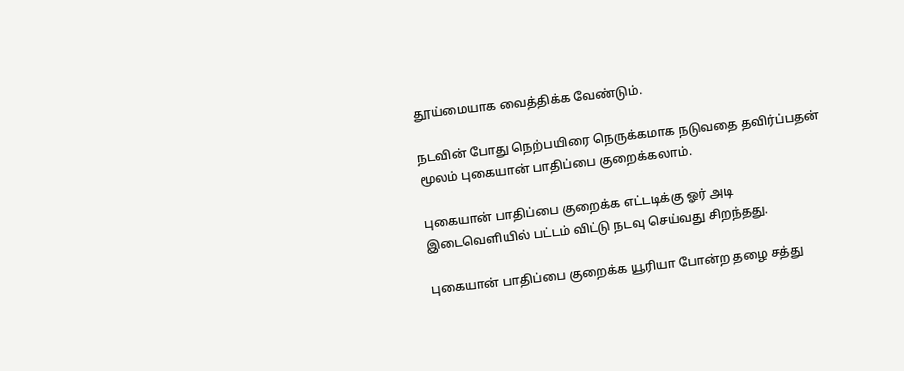தூய்மையாக வைத்திக்க வேண்டும்.

நடவின் போது நெற்பயிரை நெருக்கமாக நடுவதை தவிர்ப்பதன் மூலம் புகையான் பாதிப்பை குறைக்கலாம்.

புகையான் பாதிப்பை குறைக்க எட்டடிக்கு ஓர் அடி இடைவெளியில் பட்டம் விட்டு நடவு செய்வது சிறந்தது.

புகையான் பாதிப்பை குறைக்க யூரியா போன்ற தழை சத்து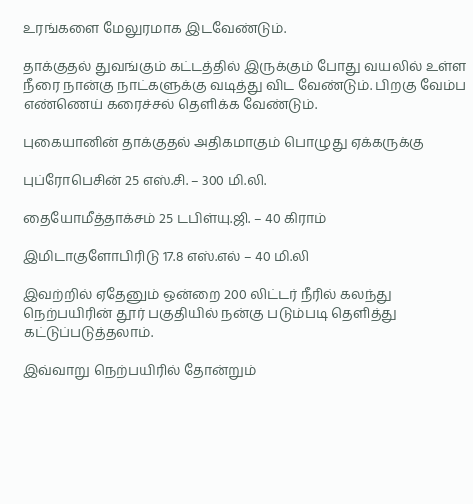உரங்களை மேலுரமாக இடவேண்டும்.

தாக்குதல் துவங்கும் கட்டத்தில் இருக்கும் போது வயலில் உள்ள நீரை நான்கு நாட்களுக்கு வடித்து விட வேண்டும். பிறகு வேம்ப எண்ணெய் கரைச்சல் தெளிக்க வேண்டும்.

புகையானின் தாக்குதல் அதிகமாகும் பொழுது ஏக்கருக்கு

புப்ரோபெசின் 25 எஸ்.சி. – 300 மி.லி.

தையோமீத்தாக்சம் 25 டபிள்யு.ஜி. – 40 கிராம்

இமிடாகுளோபிரிடு 17.8 எஸ்.எல் – 40 மி.லி

இவற்றில் ஏதேனும் ஒன்றை 200 லிட்டர் நீரில் கலந்து நெற்பயிரின் தூர் பகுதியில் நன்கு படும்படி தெளித்து கட்டுப்படுத்தலாம்.

இவ்வாறு நெற்பயிரில் தோன்றும்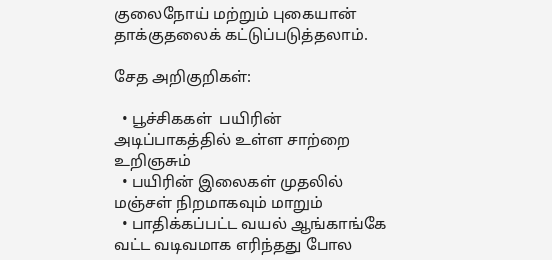குலைநோய் மற்றும் புகையான் தாக்குதலைக் கட்டுப்படுத்தலாம்.

சேத அறிகுறிகள்:

  • பூச்சிககள்  பயிரின் அடிப்பாகத்தில் உள்ள சாற்றை உறிஞசும்
  • பயிரின் இலைகள் முதலில் மஞ்சள் நிறமாகவும் மாறும்
  • பாதிக்கப்பட்ட வயல் ஆங்காங்கே வட்ட வடிவமாக எரிந்தது போல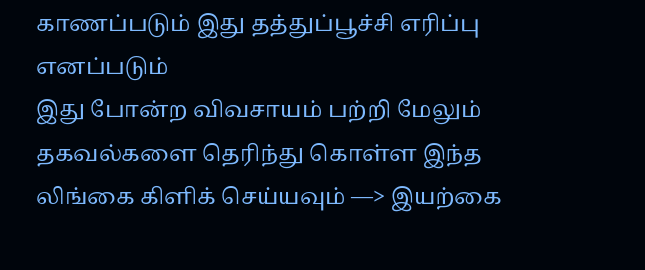காணப்படும் இது தத்துப்பூச்சி எரிப்பு எனப்படும்
இது போன்ற விவசாயம் பற்றி மேலும் தகவல்களை தெரிந்து கொள்ள இந்த லிங்கை கிளிக் செய்யவும் —> இயற்கை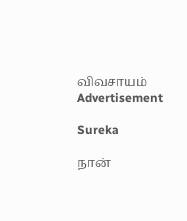விவசாயம்
Advertisement

Sureka

நான்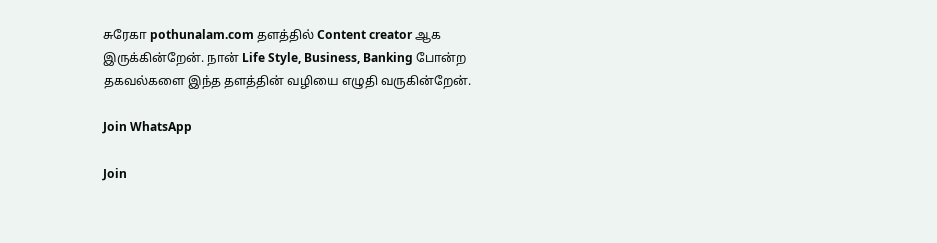சுரேகா pothunalam.com தளத்தில் Content creator ஆக இருக்கின்றேன். நான் Life Style, Business, Banking போன்ற தகவல்களை இந்த தளத்தின் வழியை எழுதி வருகின்றேன்.

Join WhatsApp

Join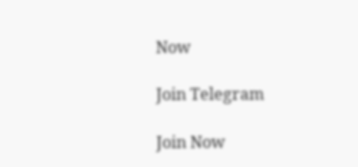Now

Join Telegram

Join Now